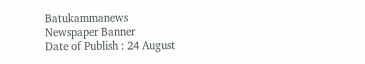Batukammanews
Newspaper Banner
Date of Publish : 24 August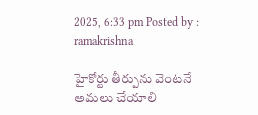2025, 6:33 pm Posted by : ramakrishna

హైకోర్టు తీర్పును వెంటనే అమలు చేయాలి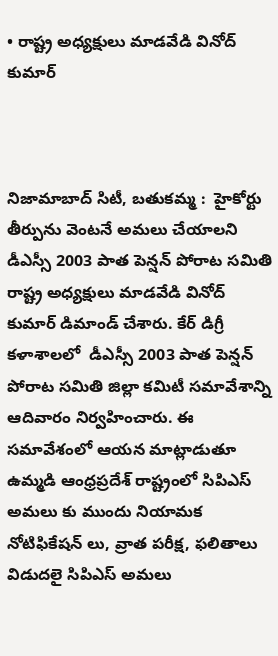• రాష్ట్ర అధ్యక్షులు మాడవేడి వినోద్ కుమార్



నిజామాబాద్ సిటీ, బతుకమ్మ :  హైకోర్టు తీర్పును వెంటనే అమలు చేయాలని డీఎస్సీ 2003 పాత పెన్షన్ పోరాట సమితి రాష్ట్ర అధ్యక్షులు మాడవేడి వినోద్ కుమార్ డిమాండ్ చేశారు. కేర్ డిగ్రీ కళాశాలలో  డీఎస్సీ 2003 పాత పెన్షన్ పోరాట సమితి జిల్లా కమిటీ సమావేశాన్ని ఆదివారం నిర్వహించారు. ఈ సమావేశంలో ఆయన మాట్లాడుతూ ఉమ్మడి ఆంధ్రప్రదేశ్ రాష్ట్రంలో సిపిఎస్ అమలు కు ముందు నియామక నోటిఫికేషన్ లు, వ్రాత పరీక్ష, ఫలితాలు విడుదలై సిపిఎస్ అమలు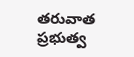తరువాత  ప్రభుత్వ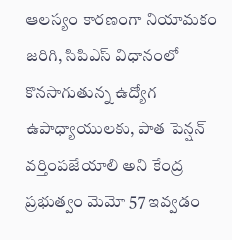ఆలస్యం కారణంగా నియామకం జరిగి, సిపిఎస్ విధానంలో కొనసాగుతున్న ఉద్యోగ ఉపాధ్యాయులకు, పాత పెన్షన్ వర్తింపజేయాలి అని కేంద్ర ప్రభుత్వం మెమో 57 ఇవ్వడం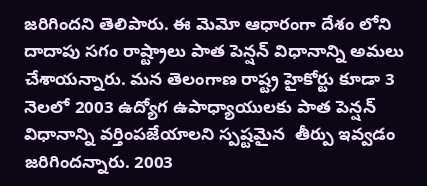జరిగిందని తెలిపారు. ఈ మెమో ఆధారంగా దేశం లోని దాదాపు సగం రాష్ట్రాలు పాత పెన్షన్ విధానాన్ని అమలు చేశాయన్నారు. మన తెలంగాణ రాష్ట్ర హైకోర్టు కూడా 3 నెలలో 2003 ఉద్యోగ ఉపాధ్యాయులకు పాత పెన్షన్ విధానాన్ని వర్తింపజేయాలని స్పష్టమైన  తీర్పు ఇవ్వడం జరిగిందన్నారు. 2003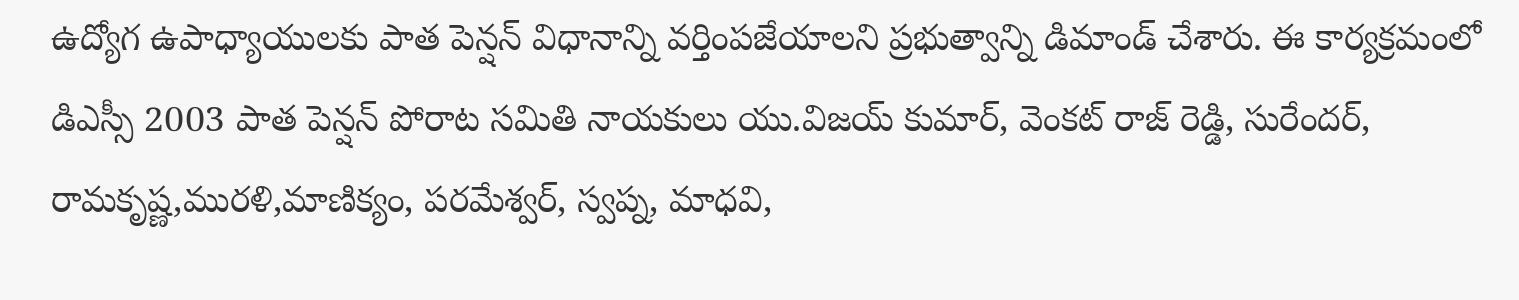ఉద్యోగ ఉపాధ్యాయులకు పాత పెన్షన్ విధానాన్ని వర్తింపజేయాలని ప్రభుత్వాన్ని డిమాండ్ చేశారు. ఈ కార్యక్రమంలో డిఎస్సీ 2003 పాత పెన్షన్ పోరాట సమితి నాయకులు యు.విజయ్ కుమార్, వెంకట్ రాజ్ రెడ్డి, సురేందర్, రామకృష్ణ,మురళి,మాణిక్యం, పరమేశ్వర్, స్వప్న, మాధవి,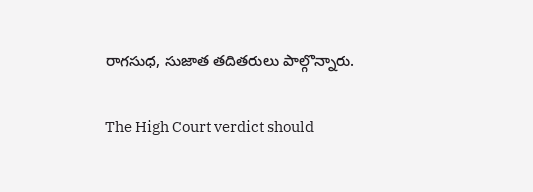రాగసుధ, సుజాత తదితరులు పాల్గొన్నారు.

The High Court verdict should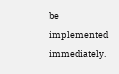be implemented immediately.